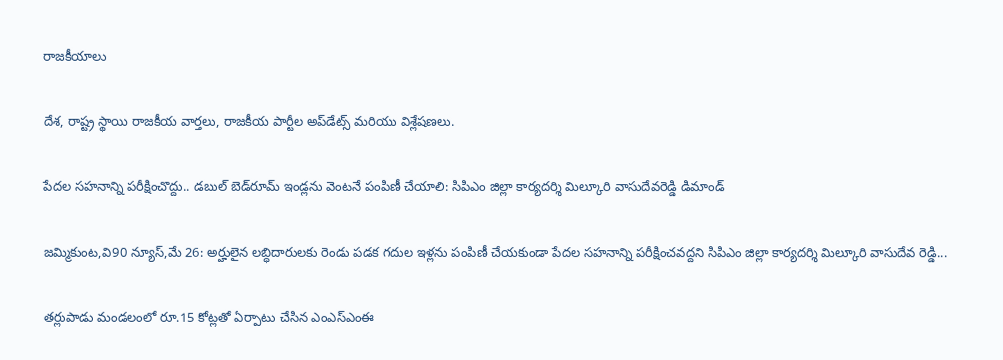రాజకీయాలు

దేశ, రాష్ట్ర స్థాయి రాజకీయ వార్తలు, రాజకీయ పార్టీల అప్‌డేట్స్ మరియు విశ్లేషణలు.

పేదల సహనాన్ని పరీక్షించొద్దు.. డబుల్ బెడ్‌రూమ్ ఇండ్లను వెంటనే పంపిణీ చేయాలి: సిపిఎం జిల్లా కార్యదర్శి మిల్కూరి వాసుదేవరెడ్డి డిమాండ్

జమ్మికుంట,వి90 న్యూస్,మే 26: అర్హులైన లబ్ధిదారులకు రెండు పడక గదుల ఇళ్లను పంపిణీ చేయకుండా పేదల సహనాన్ని పరీక్షించవద్దని సిపిఎం జిల్లా కార్యదర్శి మిల్కూరి వాసుదేవ రెడ్డి...

తర్లుపాడు మండలంలో రూ.15 కోట్లతో ఏర్పాటు చేసిన ఎంఎస్‌ఎంఈ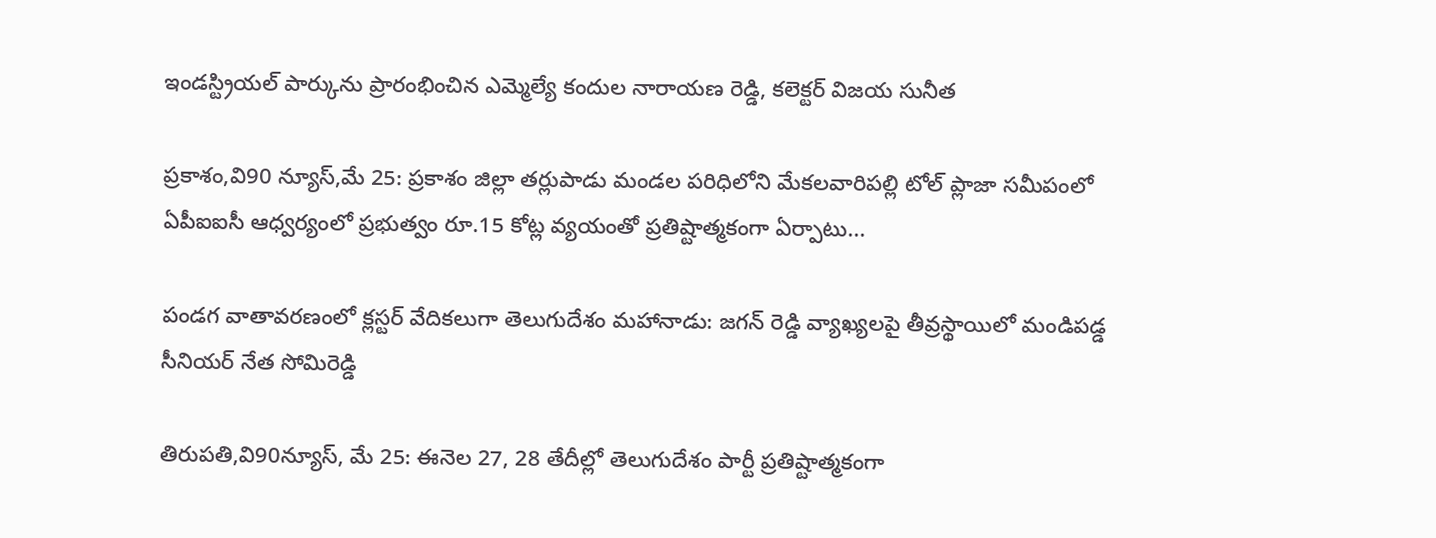ఇండస్ట్రియల్ పార్కును ప్రారంభించిన ఎమ్మెల్యే కందుల నారాయణ రెడ్డి, కలెక్టర్ విజయ సునీత

ప్రకాశం,వి90 న్యూస్,మే 25: ప్రకాశం జిల్లా తర్లుపాడు మండల పరిధిలోని మేకలవారిపల్లి టోల్ ప్లాజా సమీపంలో ఏపీఐఐసీ ఆధ్వర్యంలో ప్రభుత్వం రూ.15 కోట్ల వ్యయంతో ప్రతిష్టాత్మకంగా ఏర్పాటు...

పండగ వాతావరణంలో క్లస్టర్ వేదికలుగా తెలుగుదేశం మహానాడు: జగన్ రెడ్డి వ్యాఖ్యలపై తీవ్రస్థాయిలో మండిపడ్డ సీనియర్ నేత సోమిరెడ్డి

తిరుపతి,వి90న్యూస్, మే 25: ఈనెల 27, 28 తేదీల్లో తెలుగుదేశం పార్టీ ప్రతిష్టాత్మకంగా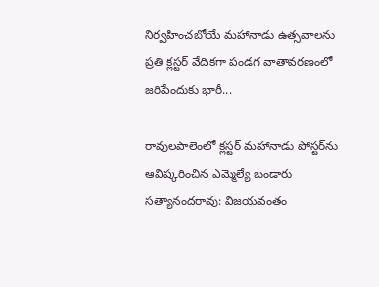నిర్వహించబోయే మహానాడు ఉత్సవాలను ప్రతి క్లస్టర్ వేదికగా పండగ వాతావరణంలో జరిపేందుకు భారీ...

రావులపాలెంలో క్లస్టర్ మహానాడు పోస్టర్‌ను ఆవిష్కరించిన ఎమ్మెల్యే బండారు సత్యానందరావు: విజయవంతం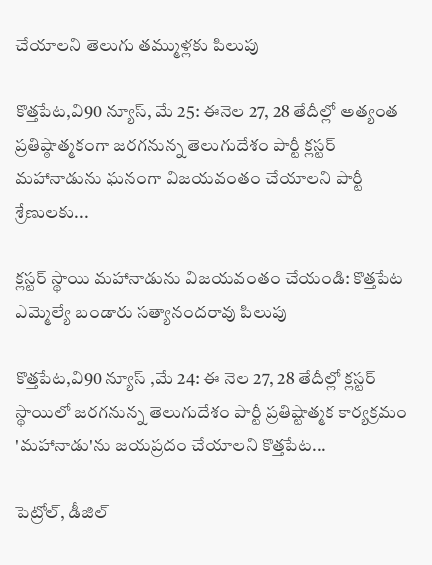చేయాలని తెలుగు తమ్ముళ్లకు పిలుపు

కొత్తపేట,వి90 న్యూస్, మే 25: ఈనెల 27, 28 తేదీల్లో అత్యంత ప్రతిష్ఠాత్మకంగా జరగనున్న తెలుగుదేశం పార్టీ క్లస్టర్ మహానాడును ఘనంగా విజయవంతం చేయాలని పార్టీ శ్రేణులకు...

క్లస్టర్ స్థాయి మహానాడును విజయవంతం చేయండి: కొత్తపేట ఎమ్మెల్యే బండారు సత్యానందరావు పిలుపు

కొత్తపేట,వి90 న్యూస్ ,మే 24: ఈ నెల 27, 28 తేదీల్లో క్లస్టర్ స్థాయిలో జరగనున్న తెలుగుదేశం పార్టీ ప్రతిష్టాత్మక కార్యక్రమం 'మహానాడు'ను జయప్రదం చేయాలని కొత్తపేట...

పెట్రోల్, డీజిల్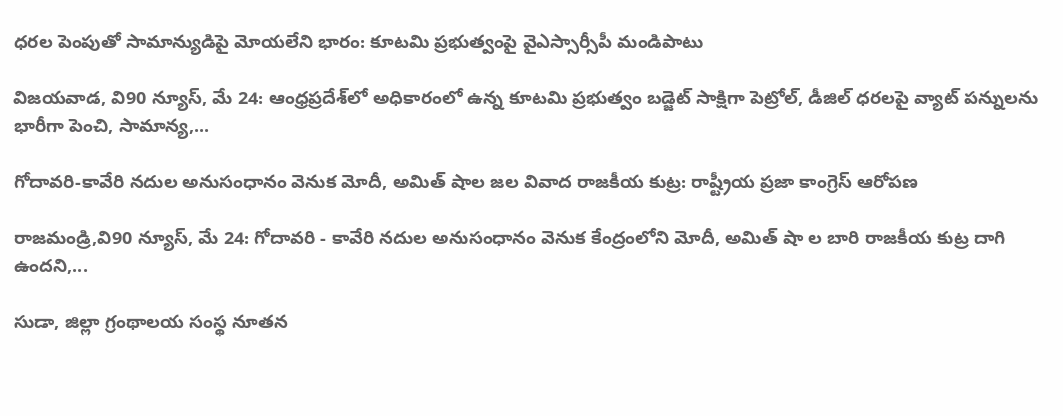ధరల పెంపుతో సామాన్యుడిపై మోయలేని భారం: కూటమి ప్రభుత్వంపై వైఎస్సార్సీపీ మండిపాటు

విజయవాడ, వి90 న్యూస్, మే 24: ఆంధ్రప్రదేశ్‌లో అధికారంలో ఉన్న కూటమి ప్రభుత్వం బడ్జెట్ సాక్షిగా పెట్రోల్, డీజిల్ ధరలపై వ్యాట్ పన్నులను భారీగా పెంచి, సామాన్య,...

గోదావరి-కావేరి నదుల అనుసంధానం వెనుక మోదీ, అమిత్ షాల జల వివాద రాజకీయ కుట్ర: రాష్ట్రీయ ప్రజా కాంగ్రెస్ ఆరోపణ

రాజమండ్రి,వి90 న్యూస్, మే 24: గోదావరి - కావేరి నదుల అనుసంధానం వెనుక కేంద్రంలోని మోదీ, అమిత్ షా ల బారి రాజకీయ కుట్ర దాగి ఉందని,...

సుడా, జిల్లా గ్రంథాలయ సంస్థ నూతన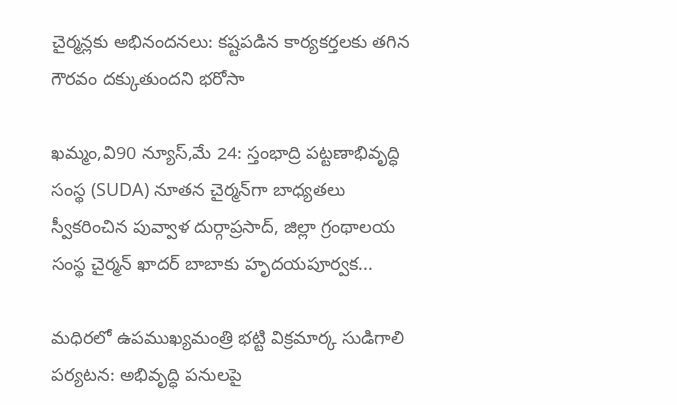చైర్మన్లకు అభినందనలు: కష్టపడిన కార్యకర్తలకు తగిన గౌరవం దక్కుతుందని భరోసా

ఖమ్మం,వి90 న్యూస్,మే 24: స్తంభాద్రి పట్టణాభివృద్ధి సంస్థ (SUDA) నూతన చైర్మన్‌గా బాధ్యతలు స్వీకరించిన పువ్వాళ దుర్గాప్రసాద్, జిల్లా గ్రంథాలయ సంస్థ చైర్మన్ ఖాదర్ బాబాకు హృదయపూర్వక...

మధిరలో ఉపముఖ్యమంత్రి భట్టి విక్రమార్క సుడిగాలి పర్యటన: అభివృద్ధి పనులపై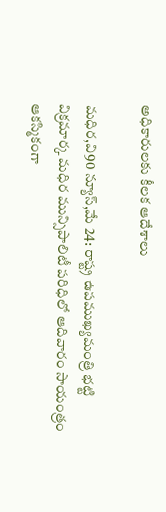అధికారులకు కీలక ఆదేశాలు

మధిర,వి90 న్యూస్,మే 24: రాష్ట్ర ఉపముఖ్యమంత్రి భట్టి విక్రమార్క మధిర మున్సిపాలిటీ పరిధిలో ఆదివారం సాయంత్రం ఆకస్మికంగా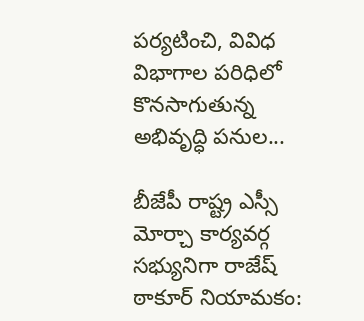పర్యటించి, వివిధ విభాగాల పరిధిలో కొనసాగుతున్న అభివృద్ధి పనుల...

బీజేపీ రాష్ట్ర ఎస్సీ మోర్చా కార్యవర్గ సభ్యునిగా రాజేష్ ఠాకూర్ నియామకం: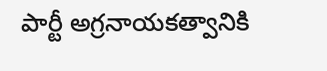పార్టీ అగ్రనాయకత్వానికి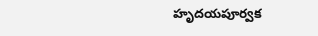హృదయపూర్వక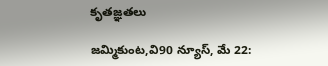కృతజ్ఞతలు

జమ్మికుంట,వి90 న్యూస్, మే 22: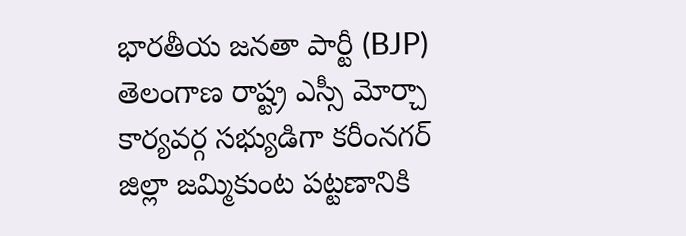భారతీయ జనతా పార్టీ (BJP) తెలంగాణ రాష్ట్ర ఎస్సీ మోర్చా కార్యవర్గ సభ్యుడిగా కరీంనగర్ జిల్లా జమ్మికుంట పట్టణానికి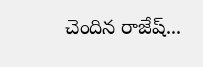చెందిన రాజేష్...